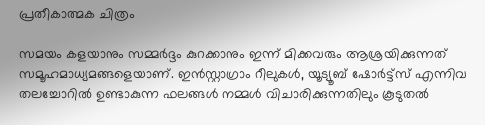പ്രതീകാത്മക ചിത്രം

സമയം കളയാനും സമ്മർദ്ദം കുറക്കാനും ഇന്ന് മിക്കവരും ആശ്രയിക്കുന്നത് സമൂഹമാധ്യമങ്ങളെയാണ്. ഇൻസ്റ്റാഗ്രാം റീലുകൾ, യൂട്യൂബ് ഷോർട്ട്സ് എന്നിവ തലച്ചോറിൽ ഉണ്ടാകുന്ന ഫലങ്ങൾ നമ്മൾ വിചാരിക്കുന്നതിലും കൂടുതൽ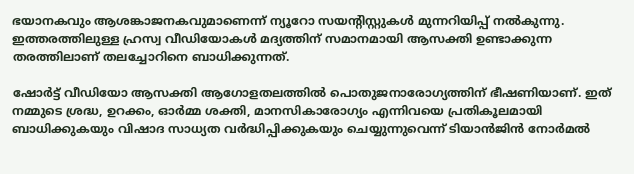ഭയാനകവും ആശങ്കാജനകവുമാണെന്ന് ന്യൂറോ സയന്റിസ്റ്റുകൾ മുന്നറിയിപ്പ് നൽകുന്നു. ഇത്തരത്തിലുള്ള ഹ്രസ്വ വീഡിയോകൾ മദ്യത്തിന് സമാനമായി ആസക്തി ഉണ്ടാക്കുന്ന തരത്തിലാണ് തലച്ചോറിനെ ബാധിക്കുന്നത്.

ഷോർട്ട് വീഡിയോ ആസക്തി ആഗോളതലത്തിൽ പൊതുജനാരോഗ്യത്തിന് ഭീഷണിയാണ്. ഇത് നമ്മുടെ ശ്രദ്ധ, ഉറക്കം, ഓർമ്മ ശക്തി, മാനസികാരോഗ്യം എന്നിവയെ പ്രതികൂലമായി ബാധിക്കുകയും വിഷാദ സാധ്യത വർദ്ധിപ്പിക്കുകയും ചെയ്യുന്നുവെന്ന് ടിയാൻജിൻ നോർമൽ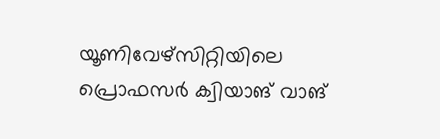യൂണിവേഴ്സിറ്റിയിലെ പ്രൊഫസർ ക്വിയാങ് വാങ്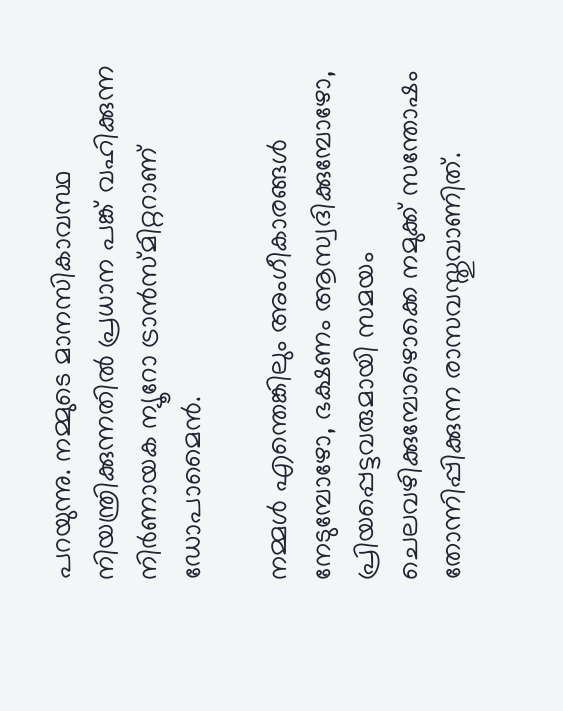പറയുന്നു. നമ്മുടെ മാനസികാവസ്ഥ നിയന്ത്രിക്കുന്നതിൽ പ്രധാന പങ്ക് വഹിക്കുന്ന നിർണായക ന്യൂറോ ട്രാൻസ്മിറ്ററാണ് ഡോപാമൈൻ.

നമ്മൾ എന്തെങ്കിലും അംഗീകാരങ്ങൾ നേടുമ്പോഴോ, ഭക്ഷണം ആസ്വദിക്കുമ്പോഴോ, പ്രിയപ്പെട്ടവരുമായി സമയം ചെലവഴിക്കുമ്പോഴൊക്കെ നമുക്ക് സന്തോഷം തോന്നിപ്പിക്കുന്ന രാസവസ്തുവാണിത്.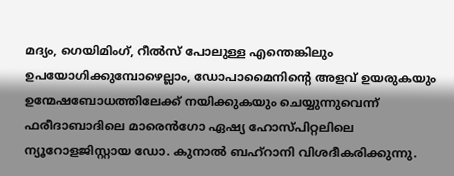മദ്യം, ഗെയിമിംഗ്, റീൽസ് പോലുള്ള എന്തെങ്കിലും ഉപയോഗിക്കുമ്പോഴെല്ലാം, ഡോപാമൈനിന്റെ അളവ് ഉയരുകയും ഉന്മേഷബോധത്തിലേക്ക് നയിക്കുകയും ചെയ്യുന്നുവെന്ന് ഫരീദാബാദിലെ മാരെൻഗോ ഏഷ്യ ഹോസ്പിറ്റലിലെ ന്യൂറോളജിസ്റ്റായ ഡോ. കുനാൽ ബഹ്‌റാനി വിശദീകരിക്കുന്നു.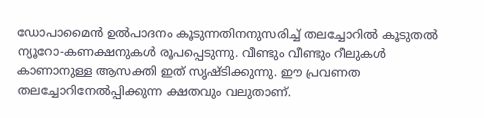ഡോപാമൈൻ ഉൽപാദനം കൂടുന്നതിനനുസരിച്ച് തലച്ചോറിൽ കൂടുതൽ ന്യൂറോ-കണക്ഷനുകൾ രൂപപ്പെടുന്നു. വീണ്ടും വീണ്ടും റീലുകൾ കാണാനുള്ള ആസക്തി ഇത് സൃഷ്ടിക്കുന്നു. ഈ പ്രവണത തലച്ചോറിനേൽപ്പിക്കുന്ന ക്ഷതവും വലുതാണ്.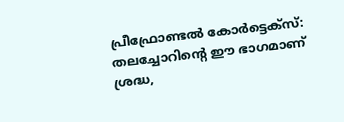പ്രീഫ്രോണ്ടൽ കോർട്ടെക്സ്: തലച്ചോറിന്റെ ഈ ഭാഗമാണ് ശ്രദ്ധ,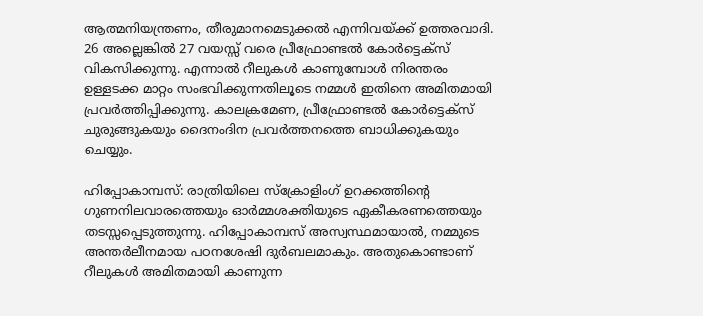ആത്മനിയന്ത്രണം, തീരുമാനമെടുക്കൽ എന്നിവയ്ക്ക് ഉത്തരവാദി. 26 അല്ലെങ്കിൽ 27 വയസ്സ് വരെ പ്രീഫ്രോണ്ടൽ കോർട്ടെക്സ് വികസിക്കുന്നു. എന്നാൽ റീലുകൾ കാണുമ്പോൾ നിരന്തരം ഉള്ളടക്ക മാറ്റം സംഭവിക്കുന്നതിലൂടെ നമ്മൾ ഇതിനെ അമിതമായി പ്രവർത്തിപ്പിക്കുന്നു. കാലക്രമേണ, പ്രീഫ്രോണ്ടൽ കോർട്ടെക്സ് ചുരുങ്ങുകയും ദൈനംദിന പ്രവർത്തനത്തെ ബാധിക്കുകയും ചെയ്യും.

ഹിപ്പോകാമ്പസ്: രാത്രിയിലെ സ്ക്രോളിംഗ് ഉറക്കത്തിന്റെ ഗുണനിലവാരത്തെയും ഓർമ്മശക്തിയുടെ ഏകീകരണത്തെയും തടസ്സപ്പെടുത്തുന്നു. ഹിപ്പോകാമ്പസ് അസ്വസ്ഥമായാൽ, നമ്മുടെ അന്തർലീനമായ പഠനശേഷി ദുർബലമാകും. അതുകൊണ്ടാണ് റീലുകൾ അമിതമായി കാണുന്ന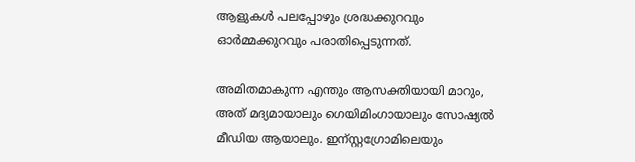ആളുകൾ പലപ്പോഴും ശ്രദ്ധക്കുറവും ഓർമ്മക്കുറവും പരാതിപ്പെടുന്നത്.

അമിതമാകുന്ന എന്തും ആസക്തിയായി മാറും, അത് മദ്യമായാലും ഗെയിമിംഗായാലും സോഷ്യൽ മീഡിയ ആയാലും. ഇന്സ്റ്റഗ്രോമിലെയും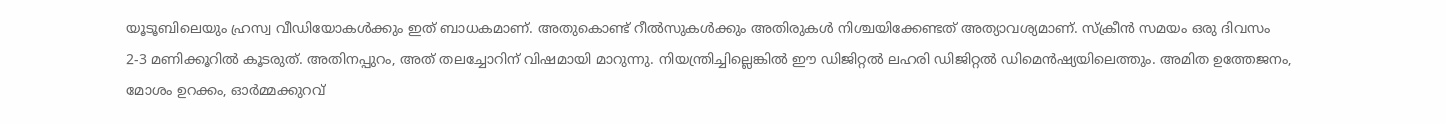യൂടൂബിലെയും ഹ്രസ്വ വീഡിയോകൾക്കും ഇത് ബാധകമാണ്. അതുകൊണ്ട് റീൽസുകൾക്കും അതിരുകൾ നിശ്ചയിക്കേണ്ടത് അത്യാവശ്യമാണ്. സ്‌ക്രീൻ സമയം ഒരു ദിവസം 2-3 മണിക്കൂറിൽ കൂടരുത്. അതിനപ്പുറം, അത് തലച്ചോറിന് വിഷമായി മാറുന്നു. നിയന്ത്രിച്ചില്ലെങ്കിൽ ഈ ഡിജിറ്റൽ ലഹരി ഡിജിറ്റൽ ഡിമെൻഷ്യയിലെത്തും. അമിത ഉത്തേജനം, മോശം ഉറക്കം, ഓർമ്മക്കുറവ്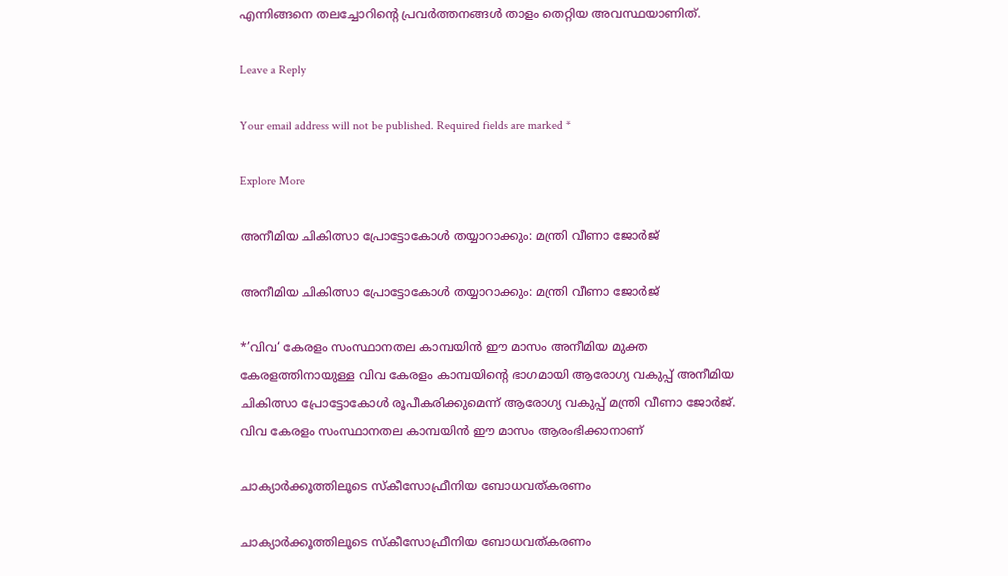എന്നിങ്ങനെ തലച്ചോറിന്‍റെ പ്രവർത്തനങ്ങൾ താളം തെറ്റിയ അവസ്ഥയാണിത്.

Leave a Reply

Your email address will not be published. Required fields are marked *

Explore More

അനീമിയ ചികിത്സാ പ്രോട്ടോകോൾ തയ്യാറാക്കും: മന്ത്രി വീണാ ജോർജ്

അനീമിയ ചികിത്സാ പ്രോട്ടോകോൾ തയ്യാറാക്കും: മന്ത്രി വീണാ ജോർജ്

*’വിവ‘ കേരളം സംസ്ഥാനതല കാമ്പയിൻ ഈ മാസം അനീമിയ മുക്ത കേരളത്തിനായുള്ള വിവ കേരളം കാമ്പയിന്റെ ഭാഗമായി ആരോഗ്യ വകുപ്പ് അനീമിയ ചികിത്സാ പ്രോട്ടോകോൾ രൂപീകരിക്കുമെന്ന് ആരോഗ്യ വകുപ്പ് മന്ത്രി വീണാ ജോർജ്. വിവ കേരളം സംസ്ഥാനതല കാമ്പയിൻ ഈ മാസം ആരംഭിക്കാനാണ്

ചാക്യാർക്കൂത്തിലൂടെ സ്കീസോഫ്രീനിയ ബോധവത്കരണം

ചാക്യാർക്കൂത്തിലൂടെ സ്കീസോഫ്രീനിയ ബോധവത്കരണം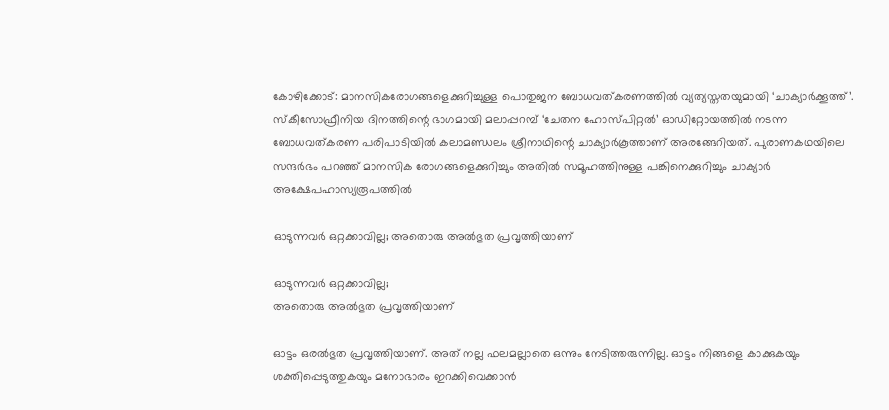കോഴിക്കോട്: മാനസികരോഗങ്ങളെക്കുറിച്ചുള്ള പൊതുജന ബോധവത്കരണത്തിൽ വ്യത്യസ്തതയുമായി ‘ചാക്യാർക്കൂത്ത്’. സ്കീസോഫ്രീനിയ ദിനത്തിന്റെ ഭാഗമായി മലാപ്പറമ്പ് ‘ചേതന ഹോസ്പിറ്റൽ’ ഓഡിറ്റോയത്തിൽ നടന്ന ബോധവത്കരണ പരിപാടിയിൽ കലാമണ്ഡലം ശ്രീനാഥിന്റെ ചാക്യാർകൂത്താണ് അരങ്ങേറിയത്. പുരാണകഥയിലെ സന്ദർഭം പറഞ്ഞ് മാനസിക രോഗങ്ങളെക്കുറിച്ചും അതിൽ സമൂഹത്തിനുള്ള പങ്കിനെക്കുറിച്ചും ചാക്യാർ അക്ഷേപഹാസ്യരൂപത്തിൽ

ഓടുന്നവർ ഒറ്റക്കാവില്ല; അതൊരു അൽഭുത പ്രവൃത്തിയാണ്

ഓടുന്നവർ ഒറ്റക്കാവില്ല;
അതൊരു അൽഭുത പ്രവൃത്തിയാണ്

ഓട്ടം ഒരൽഭുത പ്രവൃത്തിയാണ്. അത് നല്ല ഫലമല്ലാതെ ഒന്നും നേടിത്തരുന്നില്ല. ഓട്ടം നിങ്ങളെ കാക്കുകയും ശക്തിപ്പെടുത്തുകയും മനോഭാരം ഇറക്കിവെക്കാൻ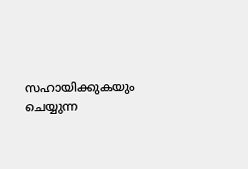സഹായിക്കുകയും ചെയ്യുന്ന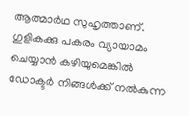ആത്മാർഥ സുഹൃത്താണ്. ഗുളികക്കു പകരം വ്യായാമം ചെയ്യാൻ കഴിയുമെങ്കിൽ ഡോക്ടർ നിങ്ങൾക്ക് നൽകുന്ന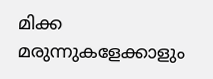മിക്ക മരുന്നുകളേക്കാളും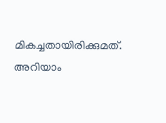മികച്ചതായിരിക്കുമത്. അറിയാം